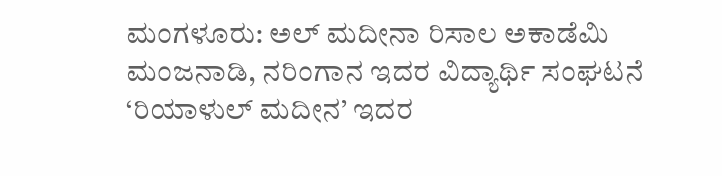ಮಂಗಳೂರು: ಅಲ್ ಮದೀನಾ ರಿಸಾಲ ಅಕಾಡೆಮಿ ಮಂಜನಾಡಿ, ನರಿಂಗಾನ ಇದರ ವಿದ್ಯಾರ್ಥಿ ಸಂಘಟನೆ ‘ರಿಯಾಳುಲ್ ಮದೀನ’ ಇದರ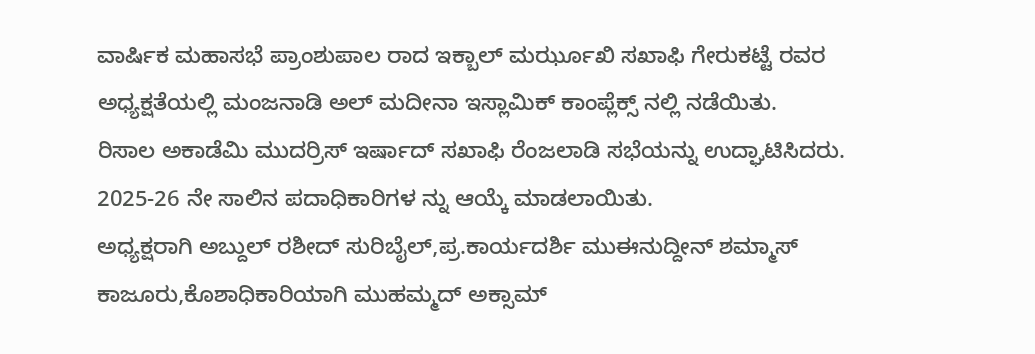ವಾರ್ಷಿಕ ಮಹಾಸಭೆ ಪ್ರಾಂಶುಪಾಲ ರಾದ ಇಕ್ಬಾಲ್ ಮರ್ಝೂಖಿ ಸಖಾಫಿ ಗೇರುಕಟ್ಟೆ ರವರ ಅಧ್ಯಕ್ಷತೆಯಲ್ಲಿ ಮಂಜನಾಡಿ ಅಲ್ ಮದೀನಾ ಇಸ್ಲಾಮಿಕ್ ಕಾಂಪ್ಲೆಕ್ಸ್ ನಲ್ಲಿ ನಡೆಯಿತು.
ರಿಸಾಲ ಅಕಾಡೆಮಿ ಮುದರ್ರಿಸ್ ಇರ್ಷಾದ್ ಸಖಾಫಿ ರೆಂಜಲಾಡಿ ಸಭೆಯನ್ನು ಉದ್ಘಾಟಿಸಿದರು. 2025-26 ನೇ ಸಾಲಿನ ಪದಾಧಿಕಾರಿಗಳ ನ್ನು ಆಯ್ಕೆ ಮಾಡಲಾಯಿತು.
ಅಧ್ಯಕ್ಷರಾಗಿ ಅಬ್ದುಲ್ ರಶೀದ್ ಸುರಿಬೈಲ್,ಪ್ರ.ಕಾರ್ಯದರ್ಶಿ ಮುಈನುದ್ದೀನ್ ಶಮ್ಮಾಸ್ ಕಾಜೂರು,ಕೊಶಾಧಿಕಾರಿಯಾಗಿ ಮುಹಮ್ಮದ್ ಅಕ್ಸಾಮ್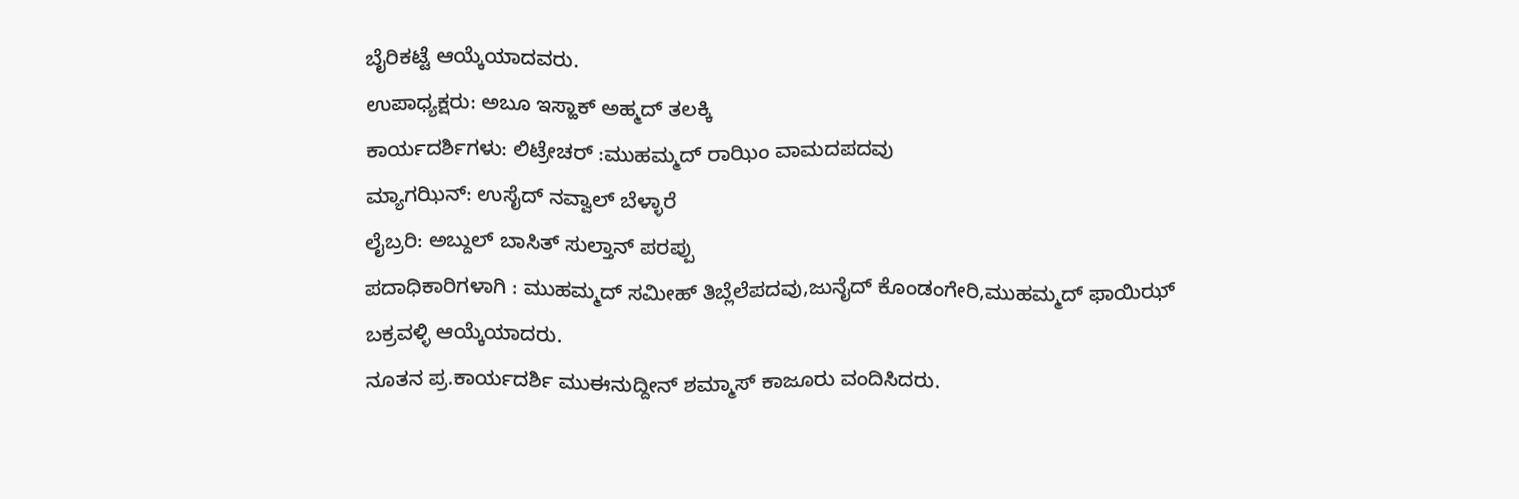ಬೈರಿಕಟ್ಟೆ ಆಯ್ಕೆಯಾದವರು.
ಉಪಾಧ್ಯಕ್ಷರು: ಅಬೂ ಇಸ್ಹಾಕ್ ಅಹ್ಮದ್ ತಲಕ್ಕಿ
ಕಾರ್ಯದರ್ಶಿಗಳು: ಲಿಟ್ರೇಚರ್ :ಮುಹಮ್ಮದ್ ರಾಝಿಂ ವಾಮದಪದವು
ಮ್ಯಾಗಝಿನ್: ಉಸೈದ್ ನವ್ವಾಲ್ ಬೆಳ್ಳಾರೆ
ಲೈಬ್ರರಿ: ಅಬ್ದುಲ್ ಬಾಸಿತ್ ಸುಲ್ತಾನ್ ಪರಪ್ಪು
ಪದಾಧಿಕಾರಿಗಳಾಗಿ : ಮುಹಮ್ಮದ್ ಸಮೀಹ್ ತಿಬ್ಲೆಲೆಪದವು,ಜುನೈದ್ ಕೊಂಡಂಗೇರಿ,ಮುಹಮ್ಮದ್ ಫಾಯಿಝ್ ಬಕ್ರವಳ್ಳಿ ಆಯ್ಕೆಯಾದರು.
ನೂತನ ಪ್ರ.ಕಾರ್ಯದರ್ಶಿ ಮುಈನುದ್ದೀನ್ ಶಮ್ಮಾಸ್ ಕಾಜೂರು ವಂದಿಸಿದರು.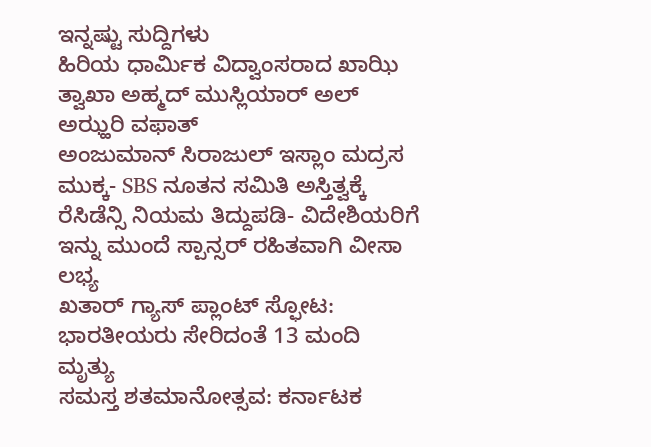ಇನ್ನಷ್ಟು ಸುದ್ದಿಗಳು
ಹಿರಿಯ ಧಾರ್ಮಿಕ ವಿದ್ವಾಂಸರಾದ ಖಾಝಿ ತ್ವಾಖಾ ಅಹ್ಮದ್ ಮುಸ್ಲಿಯಾರ್ ಅಲ್ ಅಝ್ಹರಿ ವಫಾತ್
ಅಂಜುಮಾನ್ ಸಿರಾಜುಲ್ ಇಸ್ಲಾಂ ಮದ್ರಸ ಮುಕ್ಕ- SBS ನೂತನ ಸಮಿತಿ ಅಸ್ತಿತ್ವಕ್ಕೆ
ರೆಸಿಡೆನ್ಸಿ ನಿಯಮ ತಿದ್ದುಪಡಿ- ವಿದೇಶಿಯರಿಗೆ ಇನ್ನು ಮುಂದೆ ಸ್ಪಾನ್ಸರ್ ರಹಿತವಾಗಿ ವೀಸಾ ಲಭ್ಯ
ಖತಾರ್ ಗ್ಯಾಸ್ ಪ್ಲಾಂಟ್ ಸ್ಫೋಟ: ಭಾರತೀಯರು ಸೇರಿದಂತೆ 13 ಮಂದಿ ಮೃತ್ಯು
ಸಮಸ್ತ ಶತಮಾನೋತ್ಸವ: ಕರ್ನಾಟಕ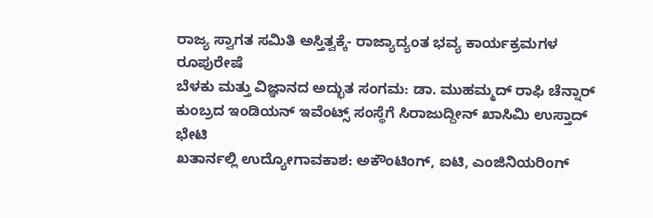ರಾಜ್ಯ ಸ್ವಾಗತ ಸಮಿತಿ ಅಸ್ತಿತ್ವಕ್ಕೆ- ರಾಜ್ಯಾದ್ಯಂತ ಭವ್ಯ ಕಾರ್ಯಕ್ರಮಗಳ ರೂಪುರೇಷೆ
ಬೆಳಕು ಮತ್ತು ವಿಜ್ಞಾನದ ಅದ್ಭುತ ಸಂಗಮ: ಡಾ. ಮುಹಮ್ಮದ್ ರಾಫಿ ಚೆನ್ನಾರ್
ಕುಂಬ್ರದ ಇಂಡಿಯನ್ ಇವೆಂಟ್ಸ್ ಸಂಸ್ಥೆಗೆ ಸಿರಾಜುದ್ದೀನ್ ಖಾಸಿಮಿ ಉಸ್ತಾದ್ ಭೇಟಿ
ಖತಾರ್ನಲ್ಲಿ ಉದ್ಯೋಗಾವಕಾಶ: ಅಕೌಂಟಿಂಗ್, ಐಟಿ, ಎಂಜಿನಿಯರಿಂಗ್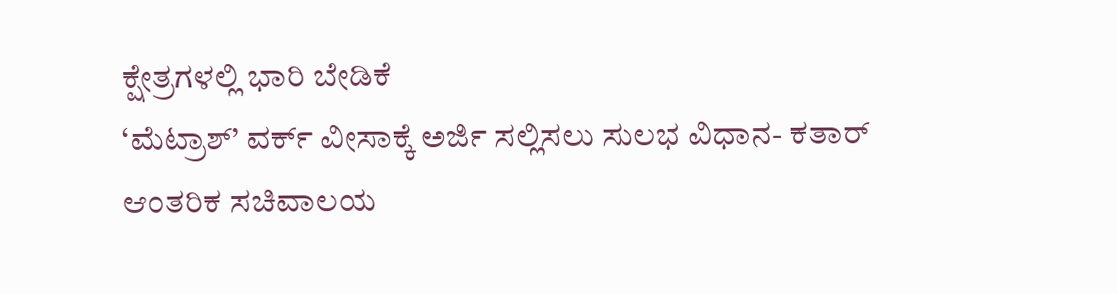ಕ್ಷೇತ್ರಗಳಲ್ಲಿ ಭಾರಿ ಬೇಡಿಕೆ
‘ಮೆಟ್ರಾಶ್’ ವರ್ಕ್ ವೀಸಾಕ್ಕೆ ಅರ್ಜಿ ಸಲ್ಲಿಸಲು ಸುಲಭ ವಿಧಾನ- ಕತಾರ್ ಆಂತರಿಕ ಸಚಿವಾಲಯ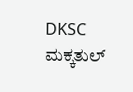DKSC ಮಕ್ಕತುಲ್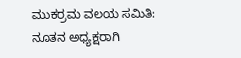ಮುಕರ್ರಮ ವಲಯ ಸಮಿತಿ: ನೂತನ ಅಧ್ಯಕ್ಷರಾಗಿ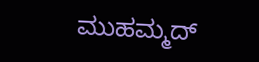ಮುಹಮ್ಮದ್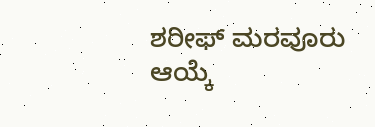ಶರೀಫ್ ಮರವೂರು ಆಯ್ಕೆ